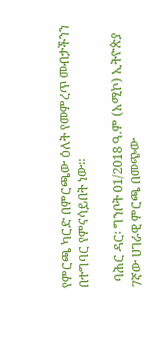የምርጫ ካርድ በምርጫው ዕለት የመምረጥ መብታችንን በተግባር የምናሳይበት ነው።

  ባሕር ዳር፡ ግንቦት 01/2018 ዓ.ም (አሚኮ) ኢትዮጵያ 7ኛው ሀገራዊ ምርጫ በመጭው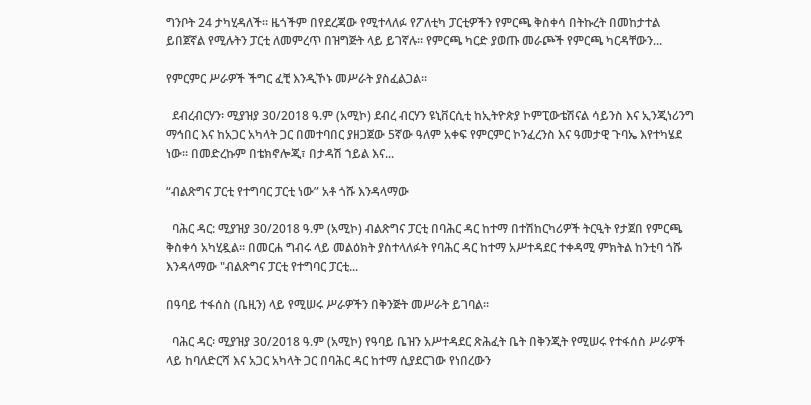ግንቦት 24 ታካሂዳለች። ዜጎችም በየደረጃው የሚተላለፉ የፖለቲካ ፓርቲዎችን የምርጫ ቅስቀሳ በትኩረት በመከታተል ይበጀኛል የሚሉትን ፓርቲ ለመምረጥ በዝግጅት ላይ ይገኛሉ። የምርጫ ካርድ ያወጡ መራጮች የምርጫ ካርዳቸውን...

የምርምር ሥራዎች ችግር ፈቺ እንዲኾኑ መሥራት ያስፈልጋል።

  ደብረብርሃን፡ ሚያዝያ 30/2018 ዓ.ም (አሚኮ) ደብረ ብርሃን ዩኒቨርሲቲ ከኢትዮጵያ ኮምፒውቴሽናል ሳይንስ እና ኢንጂነሪንግ ማኅበር እና ከአጋር አካላት ጋር በመተባበር ያዘጋጀው 5ኛው ዓለም አቀፍ የምርምር ኮንፈረንስ እና ዓመታዊ ጉባኤ እየተካሄደ ነው። በመድረኩም በቴክኖሎጂ፣ በታዳሽ ኀይል እና...

“ብልጽግና ፓርቲ የተግባር ፓርቲ ነው” አቶ ጎሹ እንዳላማው

  ባሕር ዳር: ሚያዝያ 30/2018 ዓ.ም (አሚኮ) ብልጽግና ፓርቲ በባሕር ዳር ከተማ በተሽከርካሪዎች ትርዒት የታጀበ የምርጫ ቅስቀሳ አካሂዷል። በመርሐ ግብሩ ላይ መልዕክት ያስተላለፉት የባሕር ዳር ከተማ አሥተዳደር ተቀዳሚ ምክትል ከንቲባ ጎሹ እንዳላማው "ብልጽግና ፓርቲ የተግባር ፓርቲ...

በዓባይ ተፋሰስ (ቤዚን) ላይ የሚሠሩ ሥራዎችን በቅንጅት መሥራት ይገባል።

  ባሕር ዳር፡ ሚያዝያ 30/2018 ዓ.ም (አሚኮ) የዓባይ ቤዝን አሥተዳደር ጽሕፈት ቤት በቅንጂት የሚሠሩ የተፋሰስ ሥራዎች ላይ ከባለድርሻ እና አጋር አካላት ጋር በባሕር ዳር ከተማ ሲያደርገው የነበረውን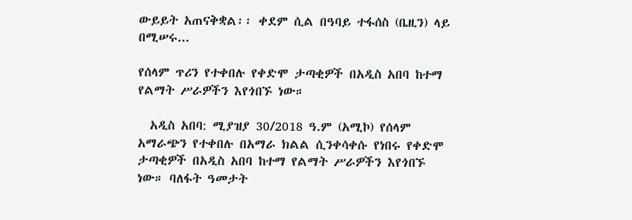ውይይት አጠናቅቋል፡፡ ቀደም ሲል በዓባይ ተፋሰስ (ቤዚን) ላይ በሚሠሩ...

የሰላም ጥሪን የተቀበሉ የቀድሞ ታጣቂዎች በአዲስ አበባ ከተማ የልማት ሥራዎችን እየጎበኙ ነው።

  አዲስ አበባ: ሚያዝያ 30/2018 ዓ.ም (አሚኮ) የሰላም አማራጭን የተቀበሉ በአማራ ክልል ሲንቀሳቀሱ የነበሩ የቀድሞ ታጣቂዎች በአዲስ አበባ ከተማ የልማት ሥራዎችን እየጎበኙ ነው። ባለፋት ዓመታት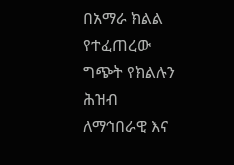በአማራ ክልል የተፈጠረው ግጭት የክልሉን ሕዝብ ለማኅበራዊ እና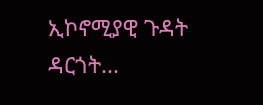ኢኮኖሚያዊ ጉዳት ዳርጎት...